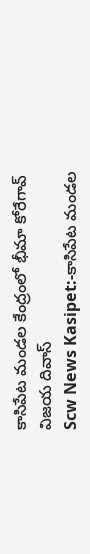కాసిపేట మండల కేంద్రంలో భీమా కోరేగావ్ విజయ దివాస్
Scw News Kasipet:-కాసిపేట మండల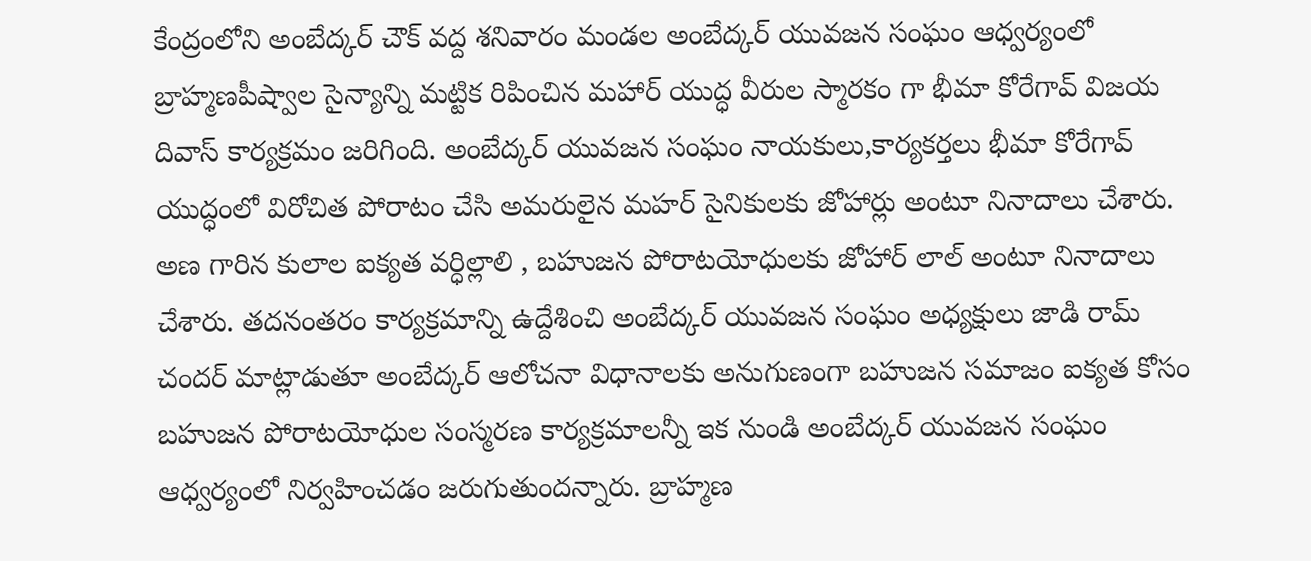కేంద్రంలోని అంబేద్కర్ చౌక్ వద్ద శనివారం మండల అంబేద్కర్ యువజన సంఘం ఆధ్వర్యంలో బ్రాహ్మణపీష్వాల సైన్యాన్ని మట్టిక రిపించిన మహార్ యుద్ధ వీరుల స్మారకం గా భీమా కోరేగావ్ విజయ దివాస్ కార్యక్రమం జరిగింది. అంబేద్కర్ యువజన సంఘం నాయకులు,కార్యకర్తలు భీమా కోరేగావ్ యుద్ధంలో విరోచిత పోరాటం చేసి అమరులైన మహర్ సైనికులకు జోహార్లు అంటూ నినాదాలు చేశారు. అణ గారిన కులాల ఐక్యత వర్ధిల్లాలి , బహుజన పోరాటయోధులకు జోహార్ లాల్ అంటూ నినాదాలు చేశారు. తదనంతరం కార్యక్రమాన్ని ఉద్దేశించి అంబేద్కర్ యువజన సంఘం అధ్యక్షులు జాడి రామ్ చందర్ మాట్లాడుతూ అంబేద్కర్ ఆలోచనా విధానాలకు అనుగుణంగా బహుజన సమాజం ఐక్యత కోసం బహుజన పోరాటయోధుల సంస్మరణ కార్యక్రమాలన్నీ ఇక నుండి అంబేద్కర్ యువజన సంఘం ఆధ్వర్యంలో నిర్వహించడం జరుగుతుందన్నారు. బ్రాహ్మణ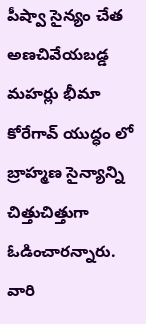పీష్వా సైన్యం చేత అణచివేయబడ్డ మహర్లు భీమా కోరేగావ్ యుద్ధం లో బ్రాహ్మణ సైన్యాన్ని చిత్తుచిత్తుగా ఓడించారన్నారు. వారి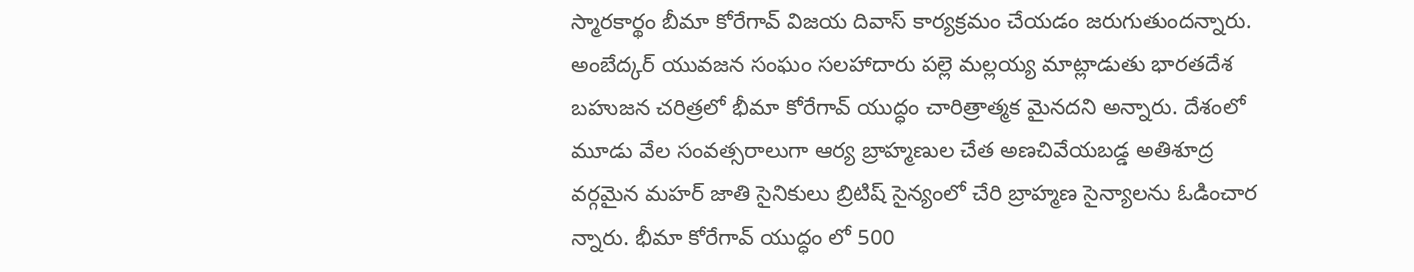స్మారకార్థం బీమా కోరేగావ్ విజయ దివాస్ కార్యక్రమం చేయడం జరుగుతుందన్నారు. అంబేద్కర్ యువజన సంఘం సలహాదారు పల్లె మల్లయ్య మాట్లాడుతు భారతదేశ బహుజన చరిత్రలో భీమా కోరేగావ్ యుద్ధం చారిత్రాత్మక మైనదని అన్నారు. దేశంలో మూడు వేల సంవత్సరాలుగా ఆర్య బ్రాహ్మణుల చేత అణచివేయబడ్డ అతిశూద్ర వర్గమైన మహర్ జాతి సైనికులు బ్రిటిష్ సైన్యంలో చేరి బ్రాహ్మణ సైన్యాలను ఓడించార న్నారు. భీమా కోరేగావ్ యుద్ధం లో 500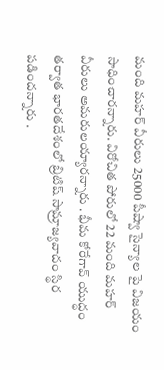మంది మహర్ వీరులు 25000 పీష్వా సైన్యాల పై విజయం సాధించారన్నారు. విరోచిత పోరులో 22 మంది మహర్ వీరులు అమరులయ్యారన్నారు . భీమ కోరేగావ్ యుద్ధం తర్వాత భారతదేశంలో బ్రిటిష్ సామ్రాజ్యవాదం స్థిర పడిందన్నారు .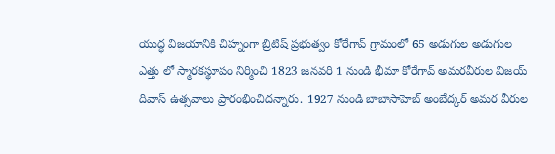యుద్ధ విజయానికి చిహ్నంగా బ్రిటిష్ ప్రభుత్వం కోరేగావ్ గ్రామంలో 65 అడుగుల అడుగుల ఎత్తు లో స్మారకస్థూపం నిర్మించి 1823 జనవరి 1 నుండి భీమా కోరేగావ్ అమరవీరుల విజయ్ దివాస్ ఉత్సవాలు ప్రారంభించిదన్నారు. 1927 నుండి బాబాసాహెబ్ అంబేద్కర్ అమర వీరుల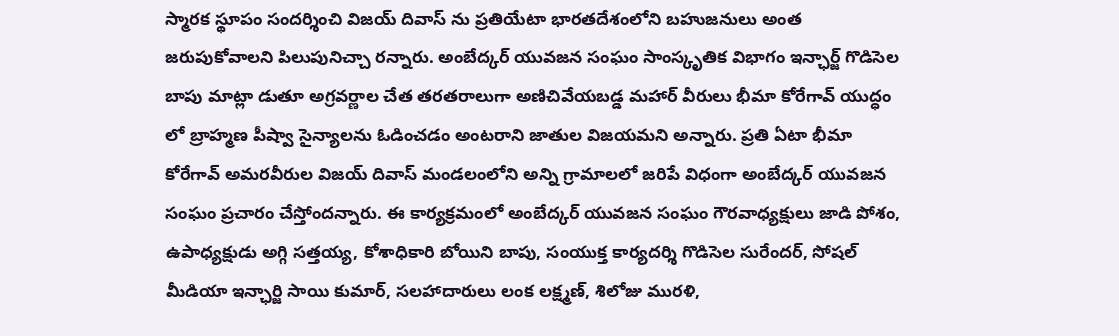స్మారక స్థూపం సందర్శించి విజయ్ దివాస్ ను ప్రతియేటా భారతదేశంలోని బహుజనులు అంత జరుపుకోవాలని పిలుపునిచ్చా రన్నారు. అంబేద్కర్ యువజన సంఘం సాంస్కృతిక విభాగం ఇన్ఛార్జ్ గొడిసెల బాపు మాట్లా డుతూ అగ్రవర్ణాల చేత తరతరాలుగా అణిచివేయబడ్డ మహార్ వీరులు భీమా కోరేగావ్ యుద్ధం లో బ్రాహ్మణ పీష్వా సైన్యాలను ఓడించడం అంటరాని జాతుల విజయమని అన్నారు. ప్రతి ఏటా భీమా కోరేగావ్ అమరవీరుల విజయ్ దివాస్ మండలంలోని అన్ని గ్రామాలలో జరిపే విధంగా అంబేద్కర్ యువజన సంఘం ప్రచారం చేస్తోందన్నారు. ఈ కార్యక్రమంలో అంబేద్కర్ యువజన సంఘం గౌరవాధ్యక్షులు జాడి పోశం, ఉపాధ్యక్షుడు అగ్గి సత్తయ్య, కోశాధికారి బోయిని బాపు, సంయుక్త కార్యదర్శి గొడిసెల సురేందర్, సోషల్ మీడియా ఇన్ఛార్జి సాయి కుమార్, సలహాదారులు లంక లక్ష్మణ్, శిలోజు మురళి,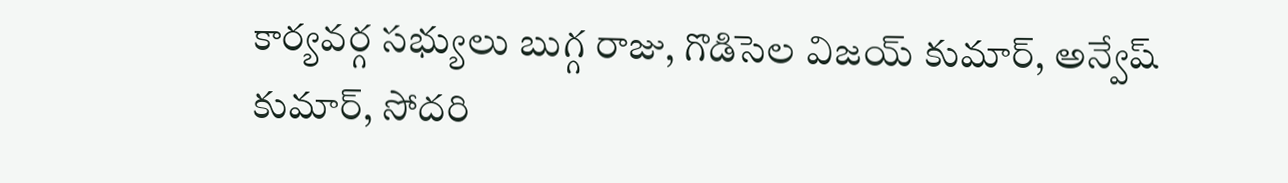కార్యవర్గ సభ్యులు బుగ్గ రాజు, గొడిసెల విజయ్ కుమార్, అన్వేష్ కుమార్, సోదరి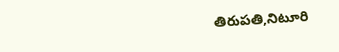తిరుపతి,నిటూరి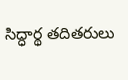సిద్ధార్థ తదితరులు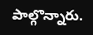పాల్గొన్నారు.